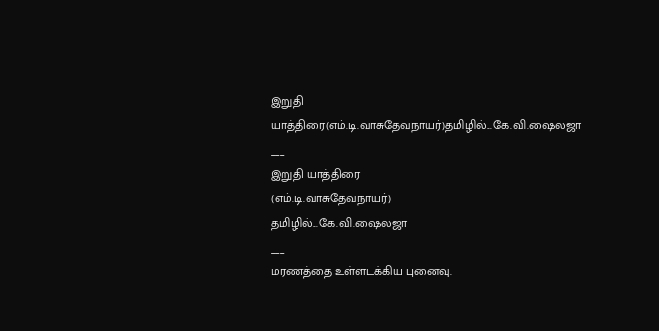இறுதி யாத்திரை(எம்.டி.வாசுதேவநாயர்)தமிழில்...கே.வி.ஷைலஜா
___
இறுதி யாத்திரை
(எம்.டி.வாசுதேவநாயர்)
தமிழில்...கே.வி.ஷைலஜா
___
மரணத்தை உள்ளடக்கிய புனைவு.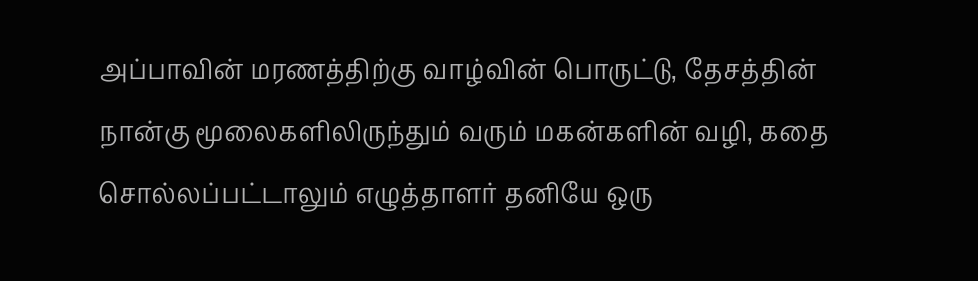அப்பாவின் மரணத்திற்கு வாழ்வின் பொருட்டு, தேசத்தின் நான்கு மூலைகளிலிருந்தும் வரும் மகன்களின் வழி, கதை சொல்லப்பட்டாலும் எழுத்தாளர் தனியே ஒரு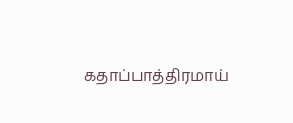கதாப்பாத்திரமாய்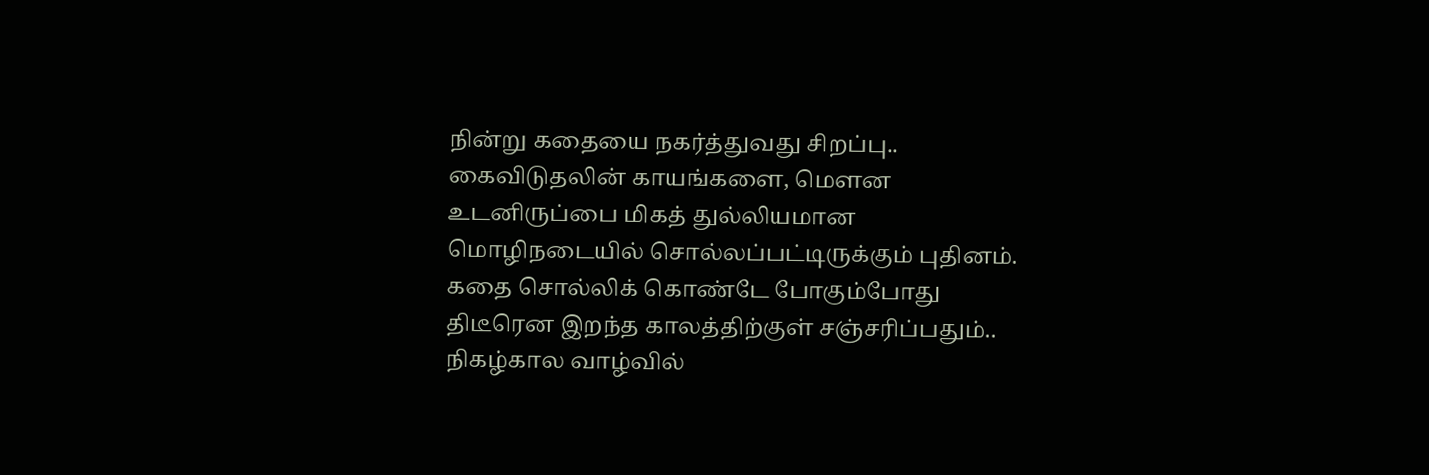நின்று கதையை நகர்த்துவது சிறப்பு..
கைவிடுதலின் காயங்களை, மௌன உடனிருப்பை மிகத் துல்லியமான மொழிநடையில் சொல்லப்பட்டிருக்கும் புதினம்.
கதை சொல்லிக் கொண்டே போகும்போது திடீரென இறந்த காலத்திற்குள் சஞ்சரிப்பதும்.. நிகழ்கால வாழ்வில்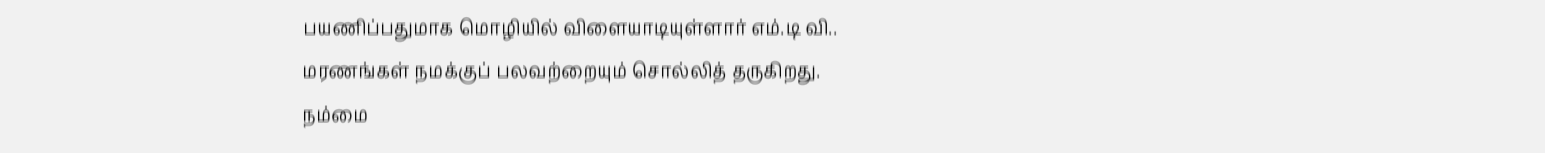பயணிப்பதுமாக மொழியில் விளையாடியுள்ளார் எம்.டி வி..
மரணங்கள் நமக்குப் பலவற்றையும் சொல்லித் தருகிறது.
நம்மை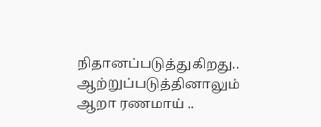நிதானப்படுத்துகிறது..
ஆற்றுப்படுத்தினாலும் ஆறா ரணமாய் ..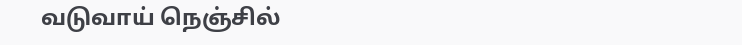வடுவாய் நெஞ்சில்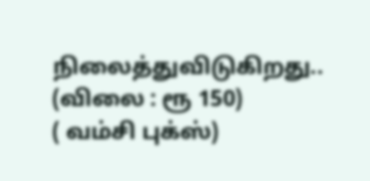நிலைத்துவிடுகிறது..
(விலை : ரூ 150)
( வம்சி புக்ஸ்)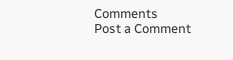Comments
Post a Comment